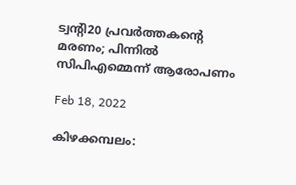ട്വന്റി20 പ്രവര്‍ത്തകന്റെ മരണം; പിന്നില്‍ സിപിഎമ്മെന്ന് ആരോപണം

Feb 18, 2022

കിഴക്കമ്പലം: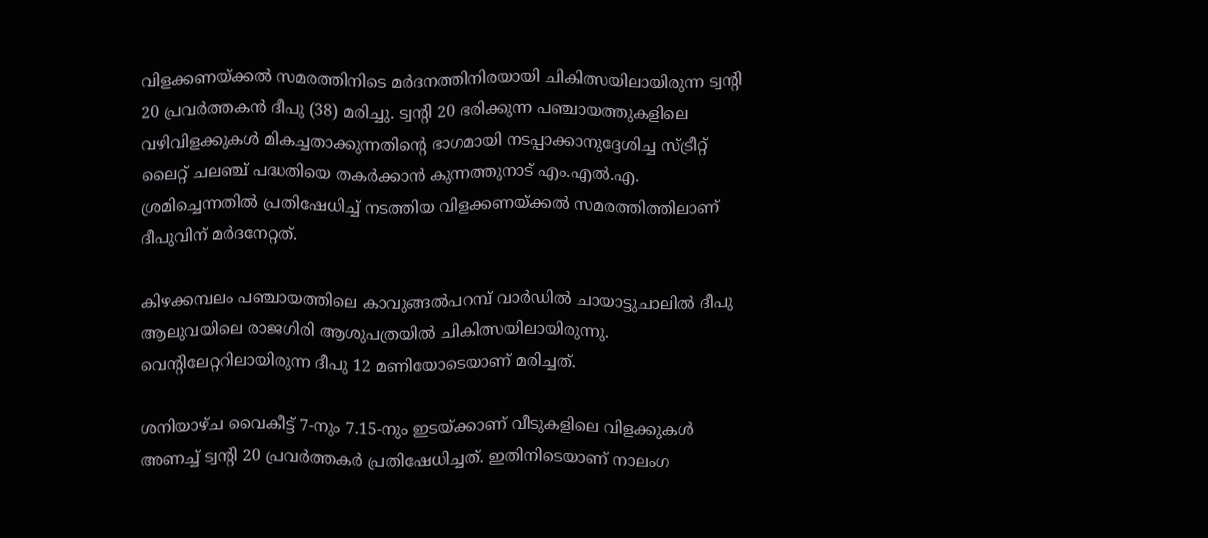വിളക്കണയ്ക്കൽ സമരത്തിനിടെ മർദനത്തിനിരയായി ചികിത്സയിലായിരുന്ന ട്വന്റി 20 പ്രവർത്തകൻ ദീപു (38) മരിച്ചു. ട്വന്റി 20 ഭരിക്കുന്ന പഞ്ചായത്തുകളിലെ വഴിവിളക്കുകൾ മികച്ചതാക്കുന്നതിന്റെ ഭാഗമായി നടപ്പാക്കാനുദ്ദേശിച്ച സ്ട്രീറ്റ് ലൈറ്റ് ചലഞ്ച് പദ്ധതിയെ തകർക്കാൻ കുന്നത്തുനാട് എം.എൽ.എ. ശ്രമിച്ചെന്നതിൽ പ്രതിഷേധിച്ച് നടത്തിയ വിളക്കണയ്ക്കൽ സമരത്തിത്തിലാണ് ദീപുവിന് മർദനേറ്റത്.

കിഴക്കമ്പലം പഞ്ചായത്തിലെ കാവുങ്ങൽപറമ്പ് വാർഡിൽ ചായാട്ടുചാലിൽ ദീപു ആലുവയിലെ രാജഗിരി ആശുപത്രയിൽ ചികിത്സയിലായിരുന്നു. വെന്റിലേറ്ററിലായിരുന്ന ദീപു 12 മണിയോടെയാണ് മരിച്ചത്.

ശനിയാഴ്ച വൈകീട്ട് 7-നും 7.15-നും ഇടയ്ക്കാണ് വീടുകളിലെ വിളക്കുകൾ അണച്ച് ട്വന്റി 20 പ്രവർത്തകർ പ്രതിഷേധിച്ചത്. ഇതിനിടെയാണ് നാലംഗ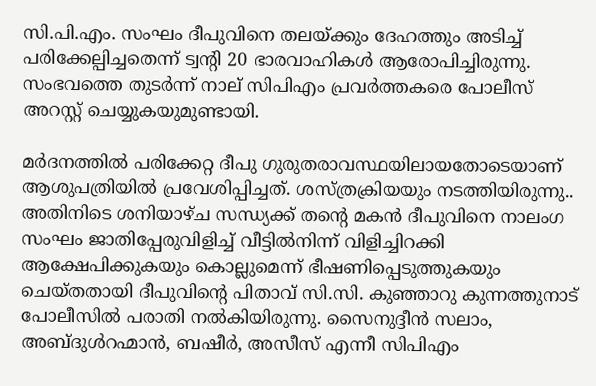സി.പി.എം. സംഘം ദീപുവിനെ തലയ്ക്കും ദേഹത്തും അടിച്ച് പരിക്കേല്പിച്ചതെന്ന് ട്വന്റി 20 ഭാരവാഹികൾ ആരോപിച്ചിരുന്നു. സംഭവത്തെ തുടർന്ന് നാല് സിപിഎം പ്രവർത്തകരെ പോലീസ് അറസ്റ്റ് ചെയ്യുകയുമുണ്ടായി.

മർദനത്തിൽ പരിക്കേറ്റ ദീപു ഗുരുതരാവസ്ഥയിലായതോടെയാണ് ആശുപത്രിയിൽ പ്രവേശിപ്പിച്ചത്. ശസ്ത്രക്രിയയും നടത്തിയിരുന്നു.. അതിനിടെ ശനിയാഴ്ച സന്ധ്യക്ക് തന്റെ മകൻ ദീപുവിനെ നാലംഗ സംഘം ജാതിപ്പേരുവിളിച്ച് വീട്ടിൽനിന്ന് വിളിച്ചിറക്കി ആക്ഷേപിക്കുകയും കൊല്ലുമെന്ന് ഭീഷണിപ്പെടുത്തുകയും ചെയ്തതായി ദീപുവിന്റെ പിതാവ് സി.സി. കുഞ്ഞാറു കുന്നത്തുനാട് പോലീസിൽ പരാതി നൽകിയിരുന്നു. സൈനുദ്ദീൻ സലാം, അബ്ദുൾറഹ്മാൻ, ബഷീർ, അസീസ് എന്നീ സിപിഎം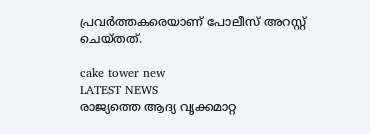പ്രവർത്തകരെയാണ് പോലീസ് അറസ്റ്റ് ചെയ്തത്.

cake tower new
LATEST NEWS
രാജ്യത്തെ ആദ്യ വൃക്കമാറ്റ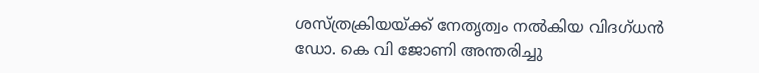ശസ്ത്രക്രിയയ്ക്ക് നേതൃത്വം നൽകിയ വിദഗ്ധൻ ഡോ. കെ വി ജോണി അന്തരിച്ചു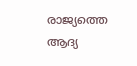രാജ്യത്തെ ആദ്യ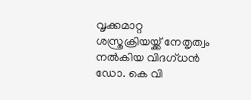വൃക്കമാറ്റ ശസ്ത്രക്രിയയ്ക്ക് നേതൃത്വം നൽകിയ വിദഗ്ധൻ ഡോ. കെ വി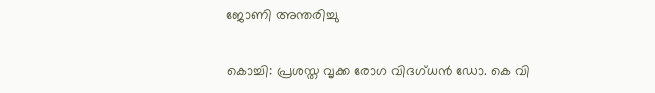ജോണി അന്തരിച്ചു

കൊച്ചി: പ്രശസ്ത വൃക്ക രോഗ വിദഗ്ധൻ ഡോ. കെ വി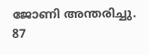ജോണി അന്തരിച്ചു. 87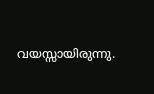വയസ്സായിരുന്നു.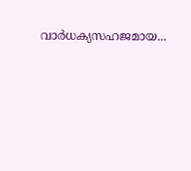വാർധക്യസഹജമായ...